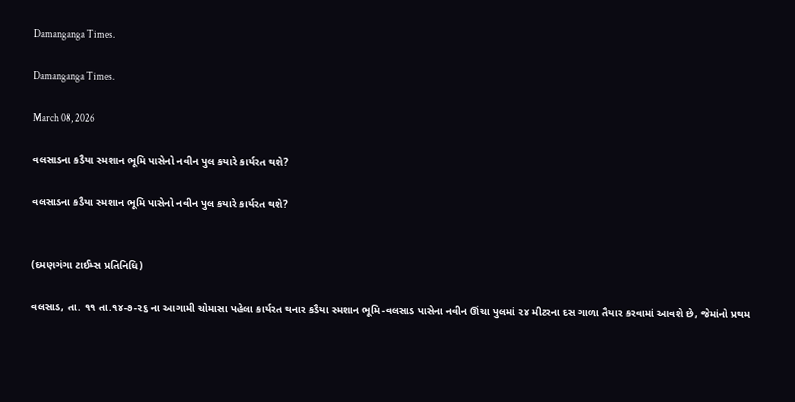Damanganga Times.

Damanganga Times.

March 08, 2026

વલસાડના કડૈયા સ્મશાન ભૂમિ પાસેનો નવીન પુલ કયારે કાર્યરત થશે?

વલસાડના કડૈયા સ્મશાન ભૂમિ પાસેનો નવીન પુલ કયારે કાર્યરત થશે?


(દમણગંગા ટાઈમ્સ પ્રતિનિધિ)

વલસાડ, તા. ૧૧ તા.૧૪-૭-૨૬ ના આગામી ચોમાસા પહેલા કાર્યરત થનાર કડૈયા સ્મશાન ભૂમિ-વલસાડ પાસેના નવીન ઊંચા પુલમાં ૨૪ મીટરના દસ ગાળા તૈયાર કરવામાં આવશે છે, જેમાંનો પ્રથમ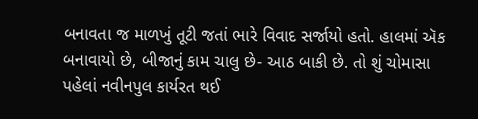બનાવતા જ માળખું તૂટી જતાં ભારે વિવાદ સર્જાયો હતો. હાલમાં ઍક બનાવાયો છે, બીજાનું કામ ચાલુ છે- આઠ બાકી છે. તો શું ચોમાસા પહેલાં નવીનપુલ કાર્યરત થઈ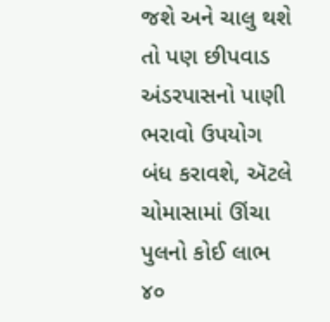જશે અને ચાલુ થશે તો પણ છીપવાડ અંડરપાસનો પાણી ભરાવો ઉપયોગ બંધ કરાવશે, ઍટલે ચોમાસામાં ઊંચા પુલનો કોઈ લાભ ૪૦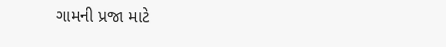ગામની પ્રજા માટે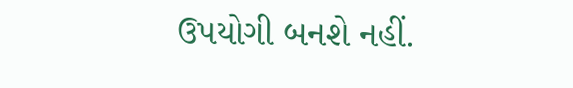ઉપયોગી બનશે નહીં.